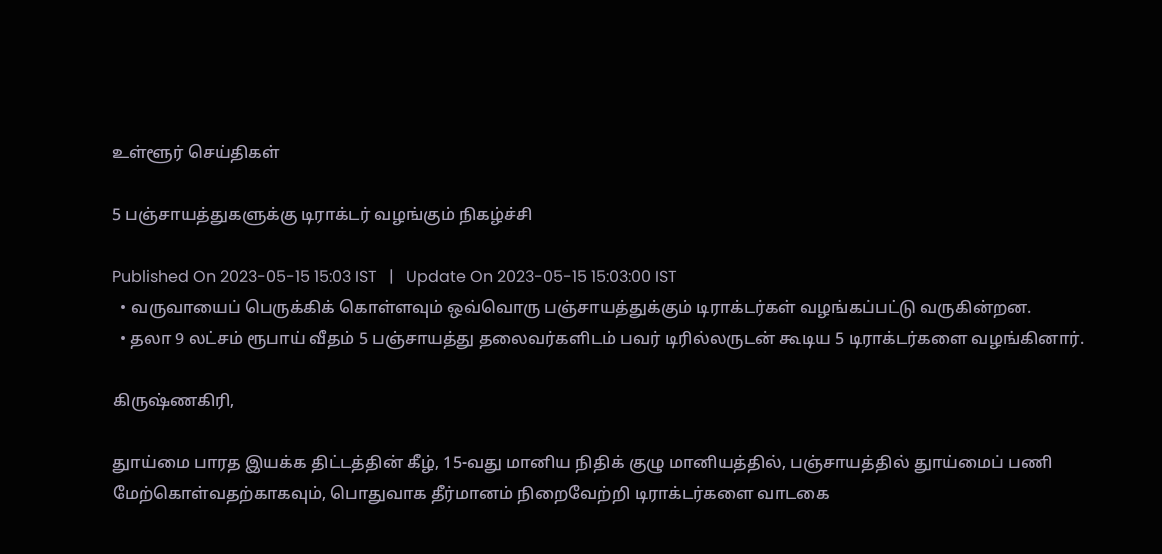உள்ளூர் செய்திகள்

5 பஞ்சாயத்துகளுக்கு டிராக்டர் வழங்கும் நிகழ்ச்சி

Published On 2023-05-15 15:03 IST   |   Update On 2023-05-15 15:03:00 IST
  • வருவாயைப் பெருக்கிக் கொள்ளவும் ஒவ்வொரு பஞ்சாயத்துக்கும் டிராக்டர்கள் வழங்கப்பட்டு வருகின்றன.
  • தலா 9 லட்சம் ரூபாய் வீதம் 5 பஞ்சாயத்து தலைவர்களிடம் பவர் டிரில்லருடன் கூடிய 5 டிராக்டர்களை வழங்கினார்.

கிருஷ்ணகிரி,

துாய்மை பாரத இயக்க திட்டத்தின் கீழ், 15-வது மானிய நிதிக் குழு மானியத்தில், பஞ்சாயத்தில் துாய்மைப் பணி மேற்கொள்வதற்காகவும், பொதுவாக தீர்மானம் நிறைவேற்றி டிராக்டர்களை வாடகை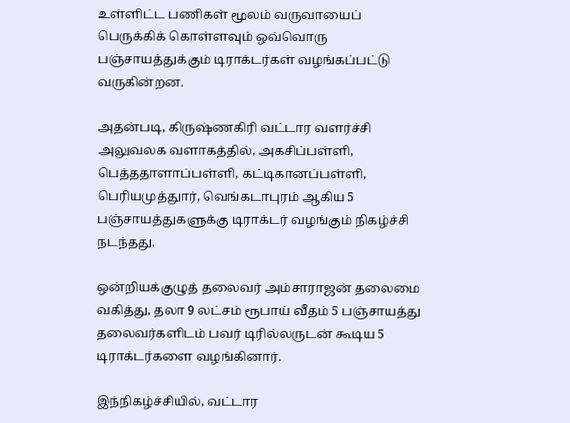உள்ளிட்ட பணிகள் மூலம் வருவாயைப் பெருக்கிக் கொள்ளவும் ஒவ்வொரு பஞ்சாயத்துக்கும் டிராக்டர்கள் வழங்கப்பட்டு வருகின்றன.

அதன்படி, கிருஷ்ணகிரி வட்டார வளர்ச்சி அலுவலக வளாகத்தில், அகசிப்பள்ளி, பெத்ததாளாப்பள்ளி, கட்டிகானப்பள்ளி, பெரியமுத்துார், வெங்கடாபுரம் ஆகிய 5 பஞ்சாயத்துகளுக்கு டிராக்டர் வழங்கும் நிகழ்ச்சி நடந்தது.

ஒன்றியக்குழுத் தலைவர் அம்சாராஜன் தலைமை வகித்து, தலா 9 லட்சம் ரூபாய் வீதம் 5 பஞ்சாயத்து தலைவர்களிடம் பவர் டிரில்லருடன் கூடிய 5 டிராக்டர்களை வழங்கினார்.

இந்நிகழ்ச்சியில், வட்டார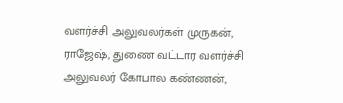வளர்ச்சி அலுவலர்கள் முருகன், ராஜேஷ், துணை வட்டார வளர்ச்சி அலுவலர் கோபால கண்ணன்,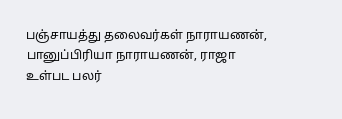பஞ்சாயத்து தலைவர்கள் நாராயணன், பானுப்பிரியா நாராயணன், ராஜா உள்பட பலர்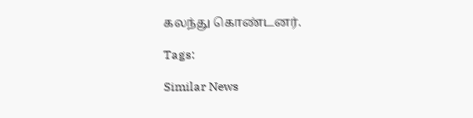கலந்து கொண்டனர்.

Tags:

Similar News